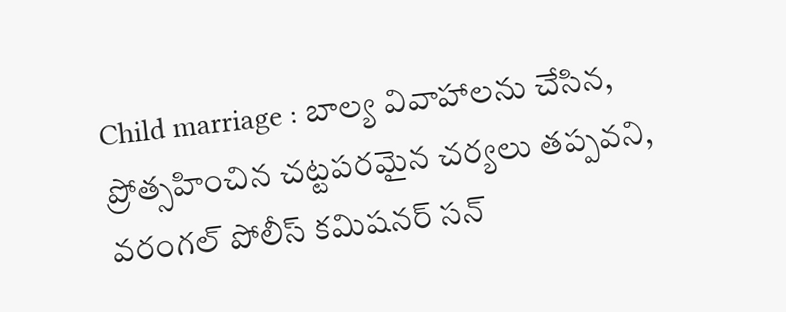Child marriage : బాల్య వివాహాలను చేసిన, ప్రోత్సహించిన చట్టపరమైన చర్యలు తప్పవని, వరంగల్ పోలీస్ కమిషనర్ సన్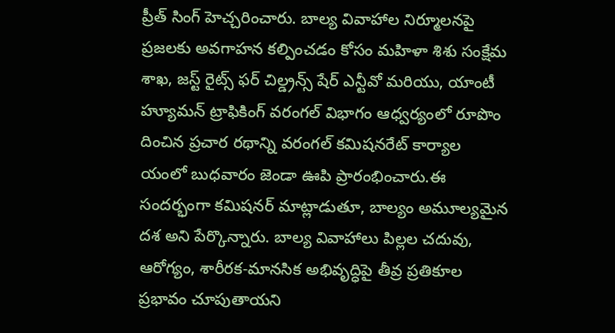ప్రీత్ సింగ్ హెచ్చరించారు. బాల్య వివాహాల నిర్మూలనపై ప్రజలకు అవగాహన కల్పించడం కోసం మహిళా శిశు సంక్షేమ శాఖ, జస్ట్ రైట్స్ ఫర్ చిల్డ్రన్స్ షేర్ ఎన్టీవో మరియు, యాంటీ హ్యూమన్ ట్రాఫికింగ్ వరంగల్ విభాగం ఆధ్వర్యంలో రూపొం దించిన ప్రచార రథాన్ని వరంగల్ కమిషనరేట్ కార్యాల యంలో బుధవారం జెండా ఊపి ప్రారంభించారు.ఈ సందర్భంగా కమిషనర్ మాట్లాడుతూ, బాల్యం అమూల్యమైన దశ అని పేర్కొన్నారు. బాల్య వివాహాలు పిల్లల చదువు, ఆరోగ్యం, శారీరక-మానసిక అభివృద్ధిపై తీవ్ర ప్రతికూల ప్రభావం చూపుతాయని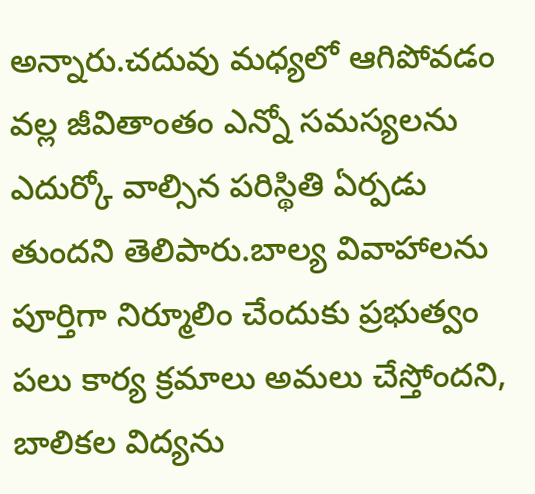అన్నారు.చదువు మధ్యలో ఆగిపోవడం వల్ల జీవితాంతం ఎన్నో సమస్యలను ఎదుర్కో వాల్సిన పరిస్థితి ఏర్పడు తుందని తెలిపారు.బాల్య వివాహాలను పూర్తిగా నిర్మూలిం చేందుకు ప్రభుత్వం పలు కార్య క్రమాలు అమలు చేస్తోందని, బాలికల విద్యను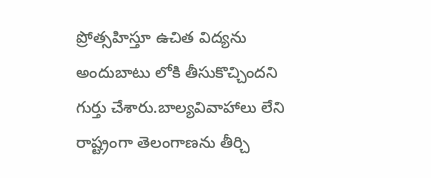ప్రోత్సహిస్తూ ఉచిత విద్యను అందుబాటు లోకి తీసుకొచ్చిందని గుర్తు చేశారు.బాల్యవివాహాలు లేని రాష్ట్రంగా తెలంగాణను తీర్చి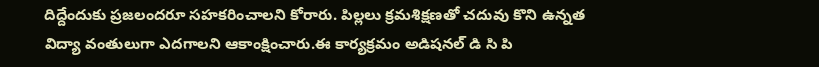దిద్దేందుకు ప్రజలందరూ సహకరించాలని కోరారు. పిల్లలు క్రమశిక్షణతో చదువు కొని ఉన్నత విద్యా వంతులుగా ఎదగాలని ఆకాంక్షించారు.ఈ కార్యక్రమం అడిషనల్ డి సి పి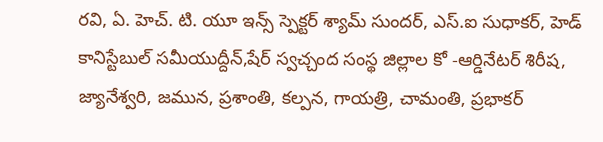రవి, ఏ. హెచ్. టి. యూ ఇన్స్ స్పెక్టర్ శ్యామ్ సుందర్, ఎస్.ఐ సుధాకర్, హెడ్ కానిస్టేబుల్ సమీయుద్దీన్,షేర్ స్వచ్చంద సంస్థ జిల్లాల కో -ఆర్డినేటర్ శిరీష, జ్యానేశ్వరి, జమున, ప్రశాంతి, కల్పన, గాయత్రి, చామంతి, ప్రభాకర్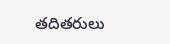తదితరులు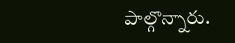పాల్గొన్నారు.